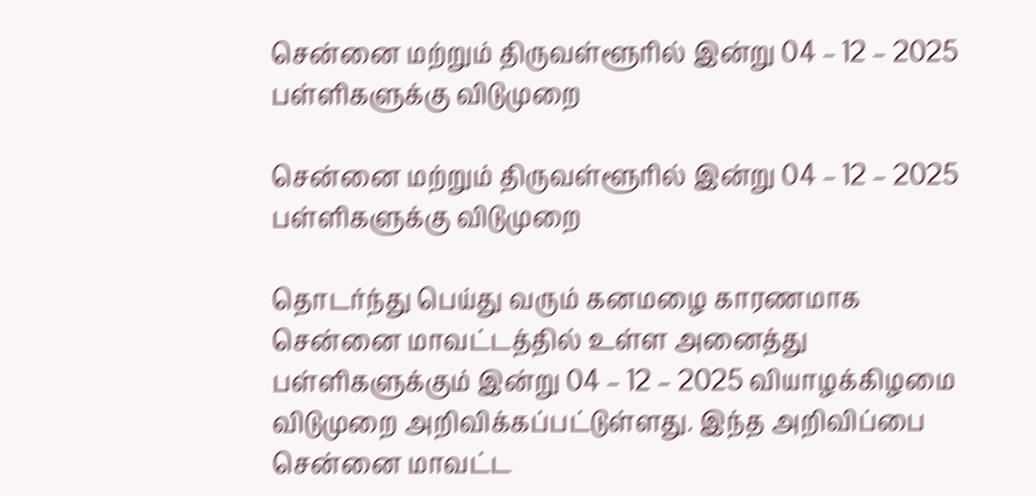சென்னை மற்றும் திருவள்ளூரில் இன்று 04 – 12 – 2025 பள்ளிகளுக்கு விடுமுறை

சென்னை மற்றும் திருவள்ளூரில் இன்று 04 – 12 – 2025 பள்ளிகளுக்கு விடுமுறை

தொடர்ந்து பெய்து வரும் கனமழை காரணமாக சென்னை மாவட்டத்தில் உள்ள அனைத்து பள்ளிகளுக்கும் இன்று 04 – 12 – 2025 வியாழக்கிழமை விடுமுறை அறிவிக்கப்பட்டுள்ளது. இந்த அறிவிப்பை சென்னை மாவட்ட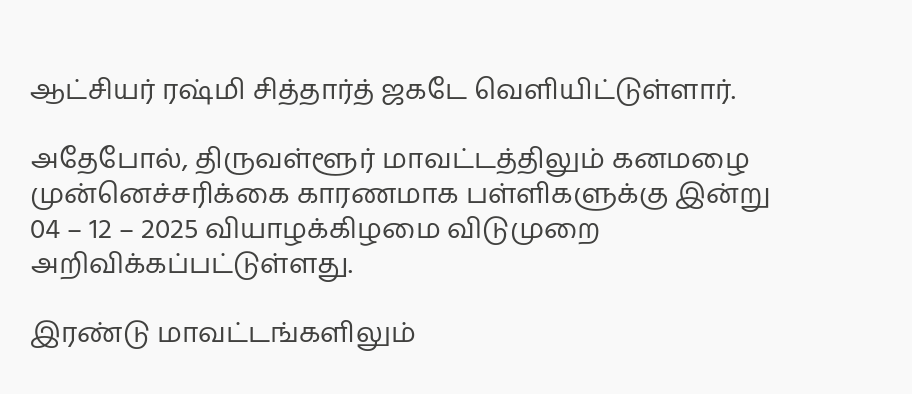ஆட்சியர் ரஷ்மி சித்தார்த் ஜகடே வெளியிட்டுள்ளார்.

அதேபோல், திருவள்ளூர் மாவட்டத்திலும் கனமழை முன்னெச்சரிக்கை காரணமாக பள்ளிகளுக்கு இன்று 04 – 12 – 2025 வியாழக்கிழமை விடுமுறை அறிவிக்கப்பட்டுள்ளது.

இரண்டு மாவட்டங்களிலும்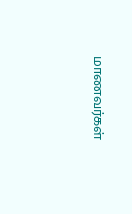மாணவர்கள்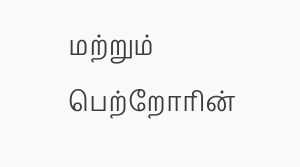மற்றும் பெற்றோரின்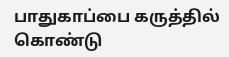பாதுகாப்பை கருத்தில் கொண்டு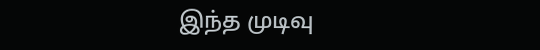இந்த முடிவு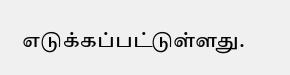எடுக்கப்பட்டுள்ளது.